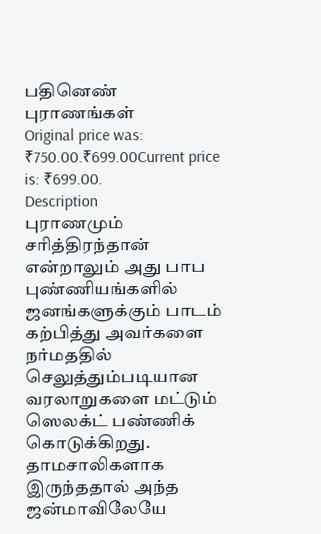பதினெண் புராணங்கள்
Original price was: ₹750.00.₹699.00Current price is: ₹699.00.
Description
புராணமும் சரித்திரந்தான் என்றாலும் அது பாப புண்ணியங்களில் ஜனங்களுக்கும் பாடம் கற்பித்து அவர்களை நர்மததில் செலுத்தும்படியான வரலாறுகளை மட்டும் ஸெலக்ட் பண்ணிக் கொடுக்கிறது.
தாமசாலிகளாக இருந்ததால் அந்த ஜன்மாவிலேயே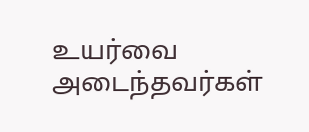உயர்வை அடைந்தவர்கள்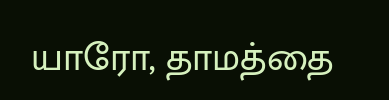யாரோ, தாமத்தை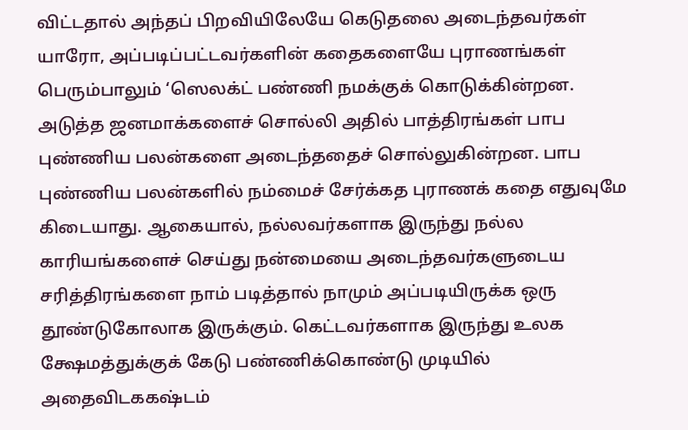விட்டதால் அந்தப் பிறவியிலேயே கெடுதலை அடைந்தவர்கள் யாரோ, அப்படிப்பட்டவர்களின் கதைகளையே புராணங்கள் பெரும்பாலும் ‘ஸெலக்ட் பண்ணி நமக்குக் கொடுக்கின்றன.
அடுத்த ஜனமாக்களைச் சொல்லி அதில் பாத்திரங்கள் பாப புண்ணிய பலன்களை அடைந்ததைச் சொல்லுகின்றன. பாப புண்ணிய பலன்களில் நம்மைச் சேர்க்கத புராணக் கதை எதுவுமே கிடையாது. ஆகையால், நல்லவர்களாக இருந்து நல்ல காரியங்களைச் செய்து நன்மையை அடைந்தவர்களுடைய சரித்திரங்களை நாம் படித்தால் நாமும் அப்படியிருக்க ஒரு தூண்டுகோலாக இருக்கும். கெட்டவர்களாக இருந்து உலக க்ஷேமத்துக்குக் கேடு பண்ணிக்கொண்டு முடியில் அதைவிடககஷ்டம்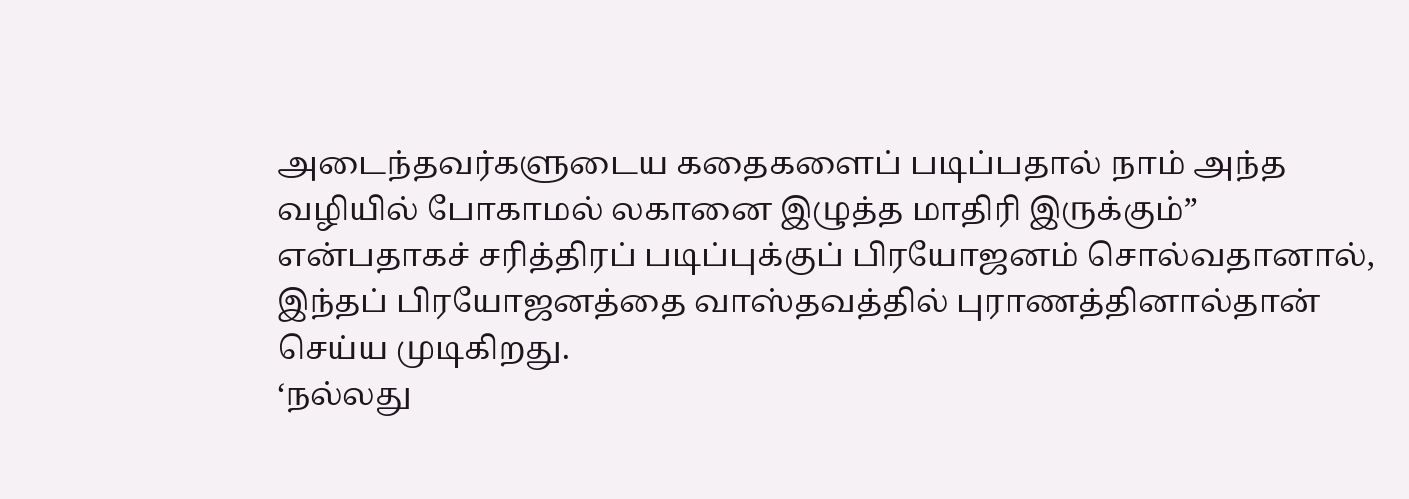அடைந்தவர்களுடைய கதைகளைப் படிப்பதால் நாம் அந்த வழியில் போகாமல் லகானை இழுத்த மாதிரி இருக்கும்” என்பதாகச் சரித்திரப் படிப்புக்குப் பிரயோஜனம் சொல்வதானால், இந்தப் பிரயோஜனத்தை வாஸ்தவத்தில் புராணத்தினால்தான் செய்ய முடிகிறது.
‘நல்லது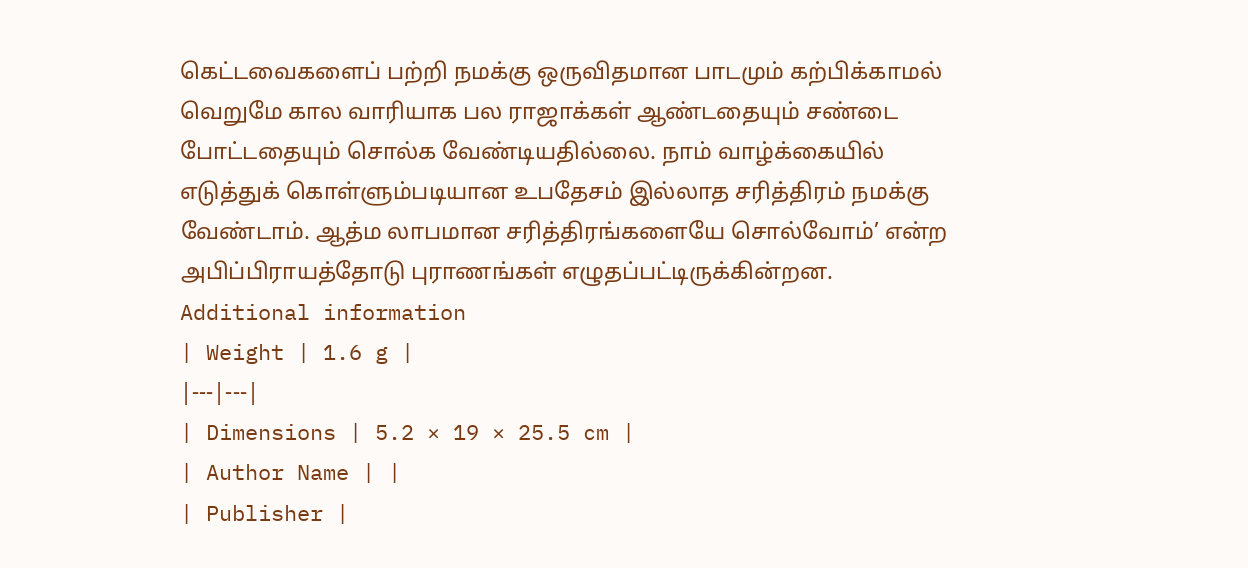கெட்டவைகளைப் பற்றி நமக்கு ஒருவிதமான பாடமும் கற்பிக்காமல் வெறுமே கால வாரியாக பல ராஜாக்கள் ஆண்டதையும் சண்டை போட்டதையும் சொல்க வேண்டியதில்லை. நாம் வாழ்க்கையில் எடுத்துக் கொள்ளும்படியான உபதேசம் இல்லாத சரித்திரம் நமக்கு வேண்டாம். ஆத்ம லாபமான சரித்திரங்களையே சொல்வோம்’ என்ற அபிப்பிராயத்தோடு புராணங்கள் எழுதப்பட்டிருக்கின்றன.
Additional information
| Weight | 1.6 g |
|---|---|
| Dimensions | 5.2 × 19 × 25.5 cm |
| Author Name | |
| Publisher |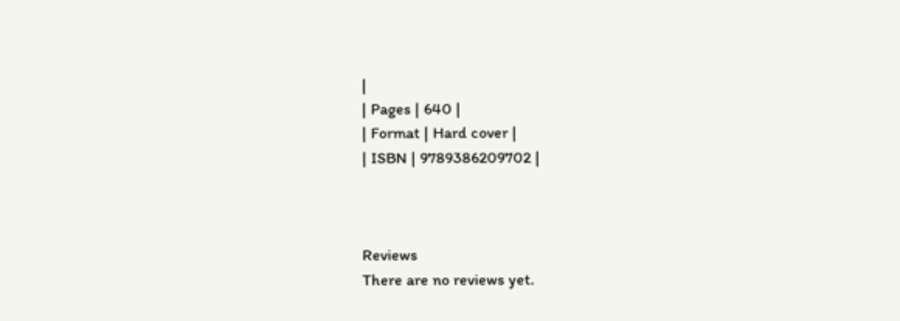|
| Pages | 640 |
| Format | Hard cover |
| ISBN | 9789386209702 |



Reviews
There are no reviews yet.